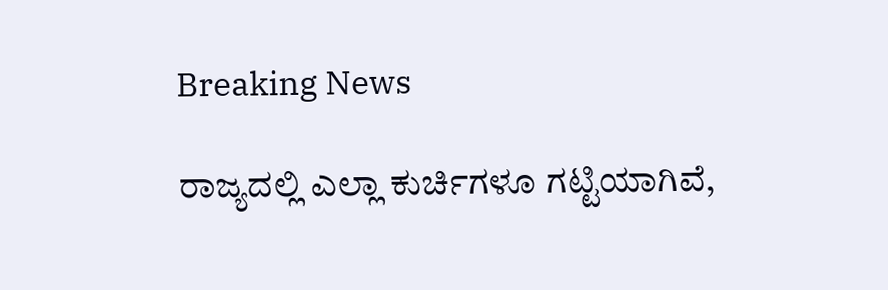Breaking News

ರಾಜ್ಯದಲ್ಲಿ ಎಲ್ಲಾ ಕುರ್ಚಿಗಳೂ ಗಟ್ಟಿಯಾಗಿವೆ,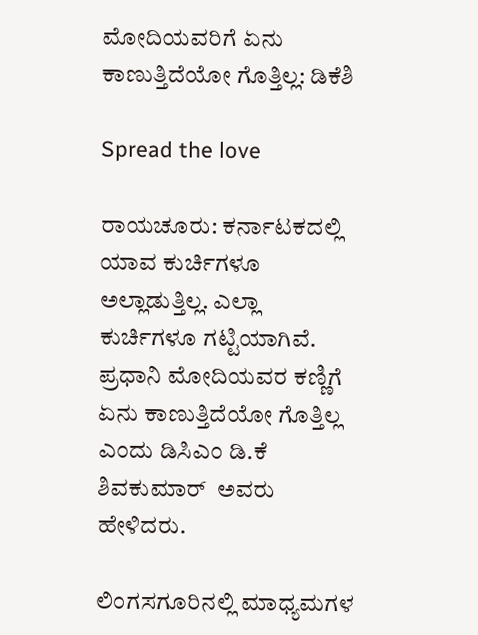ಮೋದಿಯವರಿಗೆ ಏನು ಕಾಣುತ್ತಿದೆಯೋ ಗೊತ್ತಿಲ್ಲ: ಡಿಕೆಶಿ

Spread the love

ರಾಯಚೂರು: ಕರ್ನಾಟಕದಲ್ಲಿ ಯಾವ ಕುರ್ಚಿಗಳೂ ಅಲ್ಲಾಡುತ್ತಿಲ್ಲ. ಎಲ್ಲಾ ಕುರ್ಚಿಗಳೂ ಗಟ್ಟಿಯಾಗಿವೆ. ಪ್ರಧಾನಿ ಮೋದಿಯವರ ಕಣ್ಣಿಗೆ ಏನು ಕಾಣುತ್ತಿದೆಯೋ ಗೊತ್ತಿಲ್ಲ ಎಂದು ಡಿಸಿಎಂ ಡಿ.ಕೆ ಶಿವಕುಮಾರ್  ಅವರು ಹೇಳಿದರು‌.

ಲಿಂಗಸಗೂರಿನಲ್ಲಿ ಮಾಧ್ಯಮಗಳ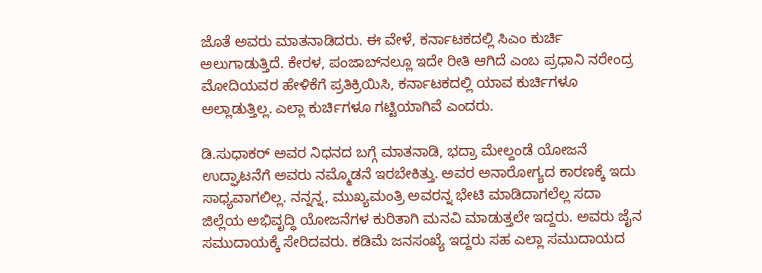ಜೊತೆ ಅವರು ಮಾತನಾಡಿದರು. ಈ ವೇಳೆ, ಕರ್ನಾಟಕದಲ್ಲಿ ಸಿಎಂ ಕುರ್ಚಿ ಅಲುಗಾಡುತ್ತಿದೆ. ಕೇರಳ, ಪಂಜಾಬ್‌ನಲ್ಲೂ ಇದೇ ರೀತಿ ಆಗಿದೆ ಎಂಬ ಪ್ರಧಾನಿ ನರೇಂದ್ರ ಮೋದಿಯವರ ಹೇಳಿಕೆಗೆ ಪ್ರತಿಕ್ರಿಯಿಸಿ, ಕರ್ನಾಟಕದಲ್ಲಿ ಯಾವ ಕುರ್ಚಿಗಳೂ ಅಲ್ಲಾಡುತ್ತಿಲ್ಲ. ಎಲ್ಲಾ ಕುರ್ಚಿಗಳೂ ಗಟ್ಟಿಯಾಗಿವೆ ಎಂದರು.

ಡಿ.ಸುಧಾಕರ್ ಅವರ ನಿಧನದ ಬಗ್ಗೆ ಮಾತನಾಡಿ, ಭದ್ರಾ ಮೇಲ್ದಂಡೆ ಯೋಜನೆ ಉದ್ಘಾಟನೆಗೆ ಅವರು ನಮ್ಮೊಡನೆ ಇರಬೇಕಿತ್ತು. ಅವರ ಅನಾರೋಗ್ಯದ ಕಾರಣಕ್ಕೆ ಇದು ಸಾಧ್ಯವಾಗಲಿಲ್ಲ. ನನ್ನನ್ನ, ಮುಖ್ಯಮಂತ್ರಿ ಅವರನ್ನ ಭೇಟಿ ಮಾಡಿದಾಗಲೆಲ್ಲ ಸದಾ ಜಿಲ್ಲೆಯ ಅಭಿವೃದ್ಧಿ ಯೋಜನೆಗಳ ಕುರಿತಾಗಿ ಮನವಿ ಮಾಡುತ್ತಲೇ ಇದ್ದರು. ಅವರು ಜೈನ ಸಮುದಾಯಕ್ಕೆ ಸೇರಿದವರು. ಕಡಿಮೆ ಜನಸಂಖ್ಯೆ ಇದ್ದರು ಸಹ ಎಲ್ಲಾ ಸಮುದಾಯದ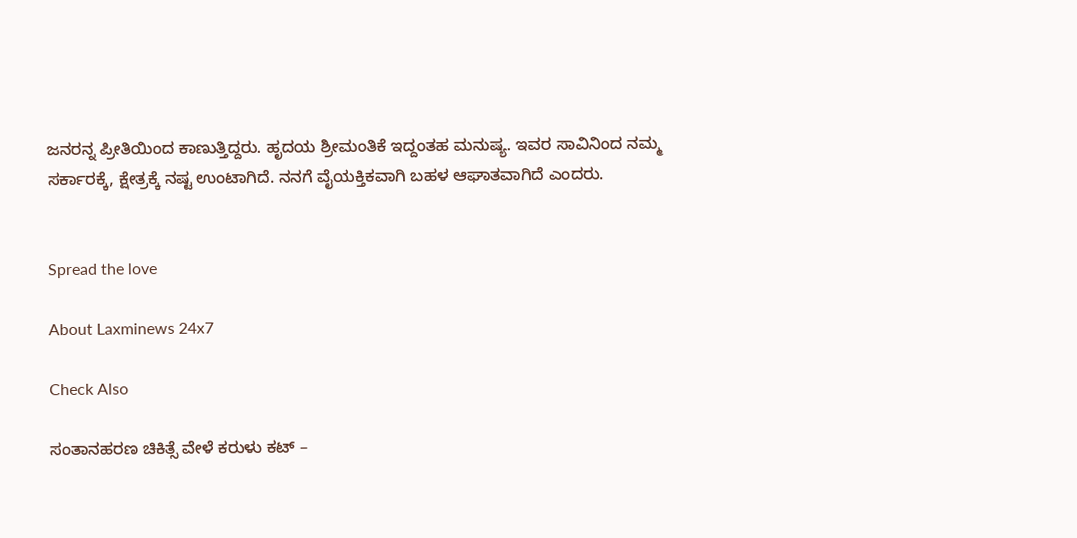ಜನರನ್ನ ಪ್ರೀತಿಯಿಂದ ಕಾಣುತ್ತಿದ್ದರು. ಹೃದಯ ಶ್ರೀಮಂತಿಕೆ ಇದ್ದಂತಹ ಮನುಷ್ಯ. ಇವರ ಸಾವಿನಿಂದ ನಮ್ಮ ಸರ್ಕಾರಕ್ಕೆ, ಕ್ಷೇತ್ರಕ್ಕೆ ನಷ್ಟ ಉಂಟಾಗಿದೆ. ನನಗೆ ವೈಯಕ್ತಿಕವಾಗಿ ಬಹಳ ಆಘಾತವಾಗಿದೆ ಎಂದರು.


Spread the love

About Laxminews 24x7

Check Also

ಸಂತಾನಹರಣ ಚಿಕಿತ್ಸೆ ವೇಳೆ ಕರುಳು ಕಟ್ –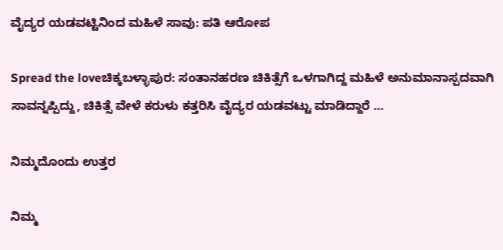ವೈದ್ಯರ ಯಡವಟ್ಟಿನಿಂದ ಮಹಿಳೆ ಸಾವು: ಪತಿ ಆರೋಪ

Spread the loveಚಿಕ್ಕಬಳ್ಳಾಪುರ: ಸಂತಾನಹರಣ ಚಿಕಿತ್ಸೆಗೆ ಒಳಗಾಗಿದ್ದ ಮಹಿಳೆ ಅನುಮಾನಾಸ್ಪದವಾಗಿ ಸಾವನ್ನಪ್ಪಿದ್ದು, ಚಿಕಿತ್ಸೆ ವೇಳೆ ಕರುಳು ಕತ್ತರಿಸಿ ವೈದ್ಯರ ಯಡವಟ್ಟು ಮಾಡಿದ್ದಾರೆ …

ನಿಮ್ಮದೊಂದು ಉತ್ತರ

ನಿಮ್ಮ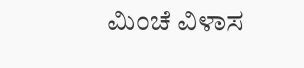ಮಿಂಚೆ ವಿಳಾಸ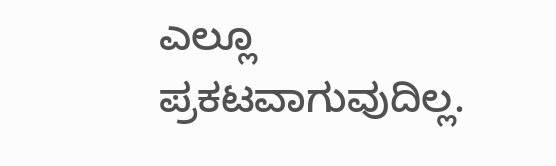ಎಲ್ಲೂ ಪ್ರಕಟವಾಗುವುದಿಲ್ಲ.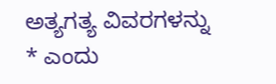ಅತ್ಯಗತ್ಯ ವಿವರಗಳನ್ನು * ಎಂದು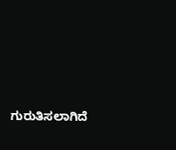ಗುರುತಿಸಲಾಗಿದೆ